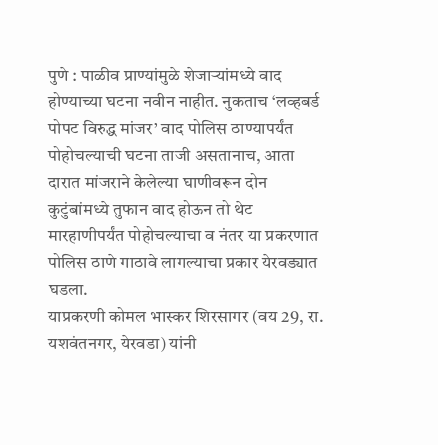पुणे : पाळीव प्राण्यांमुळे शेजाऱ्यांमध्ये वाद होण्याच्या घटना नवीन नाहीत. नुकताच ‘लव्हबर्ड पोपट विरुद्ध मांजर’ वाद पोलिस ठाण्यापर्यंत पोहोचल्याची घटना ताजी असतानाच, आता दारात मांजराने केलेल्या घाणीवरून दोन कुटुंबांमध्ये तुफान वाद होऊन तो थेट मारहाणीपर्यंत पोहोचल्याचा व नंतर या प्रकरणात पोलिस ठाणे गाठावे लागल्याचा प्रकार येरवड्यात घडला.
याप्रकरणी कोमल भास्कर शिरसागर (वय 29, रा. यशवंतनगर, येरवडा) यांनी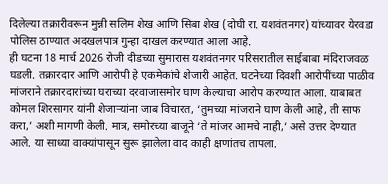दिलेल्या तक्रारीवरून मुन्नी सलिम शेख आणि सिबा शेख (दोघी रा. यशवंतनगर) यांच्यावर येरवडा पोलिस ठाण्यात अदखलपात्र गुन्हा दाखल करण्यात आला आहे.
ही घटना 18 मार्च 2026 रोजी दीडच्या सुमारास यशवंतनगर परिसरातील साईबाबा मंदिराजवळ घडली. तक्रारदार आणि आरोपी हे एकमेकांचे शेजारी आहेत. घटनेच्या दिवशी आरोपींच्या पाळीव मांजराने तक्रारदारांच्या घराच्या दरवाजासमोर घाण केल्याचा आरोप करण्यात आला. याबाबत कोमल शिरसागर यांनी शेजाऱ्यांना जाब विचारत, ‘तुमच्या मांजराने घाण केली आहे, ती साफ करा,’ अशी मागणी केली. मात्र, समोरच्या बाजूने ‘ते मांजर आमचे नाही,’ असे उत्तर देण्यात आले. या साध्या वाक्यांपासून सुरू झालेला वाद काही क्षणांतच तापला.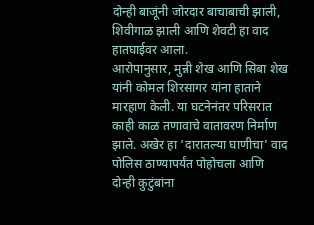दोन्ही बाजूंनी जोरदार बाचाबाची झाली, शिवीगाळ झाली आणि शेवटी हा वाद हातघाईवर आला.
आरोपानुसार, मुन्नी शेख आणि सिबा शेख यांनी कोमल शिरसागर यांना हाताने मारहाण केली. या घटनेनंतर परिसरात काही काळ तणावाचे वातावरण निर्माण झाले. अखेर हा ‘दारातल्या घाणीचा’ वाद पोलिस ठाण्यापर्यंत पोहोचला आणि दोन्ही कुटुंबांना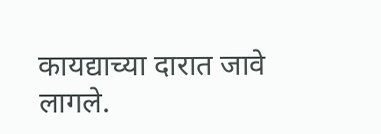कायद्याच्या दारात जावे लागले.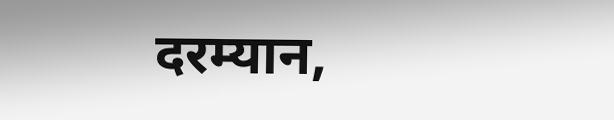दरम्यान,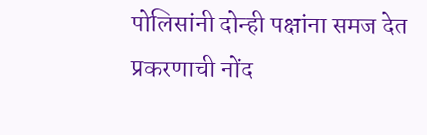पोलिसांनी दोन्ही पक्षांना समज देत प्रकरणाची नोंद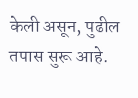केली असून, पुढील तपास सुरू आहे.